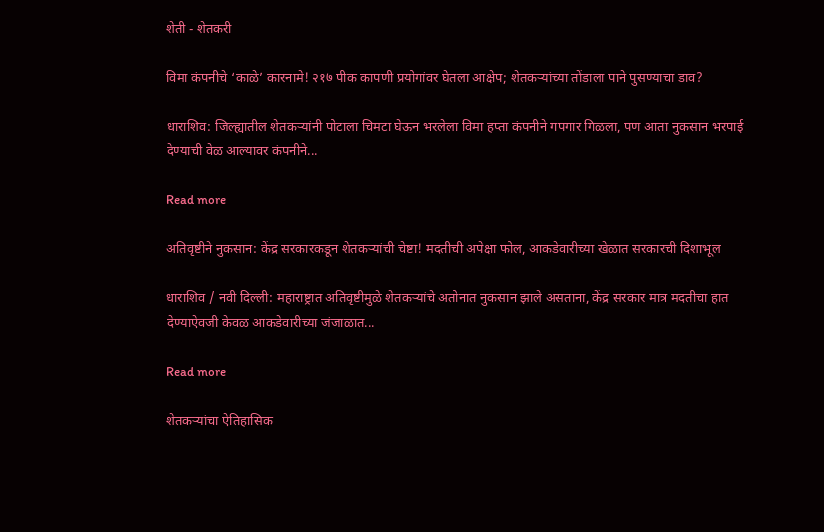शेती - शेतकरी

विमा कंपनीचे ‘काळे’ कारनामे! २१७ पीक कापणी प्रयोगांवर घेतला आक्षेप; शेतकऱ्यांच्या तोंडाला पाने पुसण्याचा डाव?

धाराशिव: जिल्ह्यातील शेतकऱ्यांनी पोटाला चिमटा घेऊन भरलेला विमा हप्ता कंपनीने गपगार गिळला, पण आता नुकसान भरपाई देण्याची वेळ आल्यावर कंपनीने...

Read more

अतिवृष्टीने नुकसान: केंद्र सरकारकडून शेतकऱ्यांची चेष्टा! मदतीची अपेक्षा फोल, आकडेवारीच्या खेळात सरकारची दिशाभूल

धाराशिव / नवी दिल्ली: महाराष्ट्रात अतिवृष्टीमुळे शेतकऱ्यांचे अतोनात नुकसान झाले असताना, केंद्र सरकार मात्र मदतीचा हात देण्याऐवजी केवळ आकडेवारीच्या जंजाळात...

Read more

शेतकऱ्यांचा ऐतिहासिक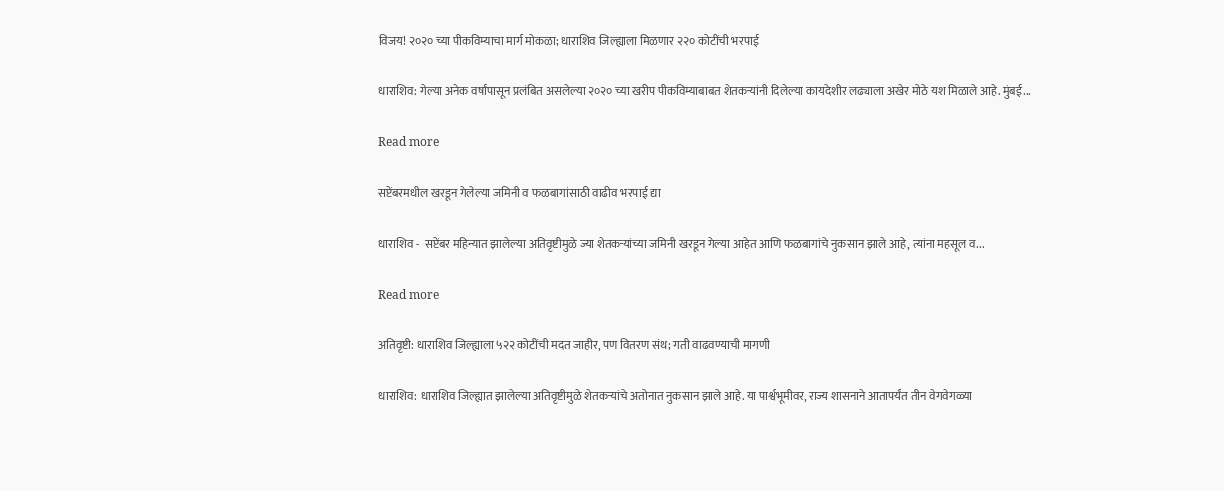विजय! २०२० च्या पीकविम्याचा मार्ग मोकळा; धाराशिव जिल्ह्याला मिळणार २२० कोटींची भरपाई

धाराशिव: गेल्या अनेक वर्षांपासून प्रलंबित असलेल्या २०२० च्या खरीप पीकविम्याबाबत शेतकऱ्यांनी दिलेल्या कायदेशीर लढ्याला अखेर मोठे यश मिळाले आहे. मुंबई...

Read more

सप्टेंबरमधील खरडून गेलेल्या जमिनी व फळबागांसाठी वाढीव भरपाई द्या

धाराशिव -  सप्टेंबर महिन्यात झालेल्या अतिवृष्टीमुळे ज्या शेतकऱ्यांच्या जमिनी खरडून गेल्या आहेत आणि फळबागांचे नुकसान झाले आहे, त्यांना महसूल व...

Read more

अतिवृष्टी: धाराशिव जिल्ह्याला ५२२ कोटींची मदत जाहीर, पण वितरण संथ; गती वाढवण्याची मागणी

धाराशिव: धाराशिव जिल्ह्यात झालेल्या अतिवृष्टीमुळे शेतकऱ्यांचे अतोनात नुकसान झाले आहे. या पार्श्वभूमीवर, राज्य शासनाने आतापर्यंत तीन वेगवेगळ्या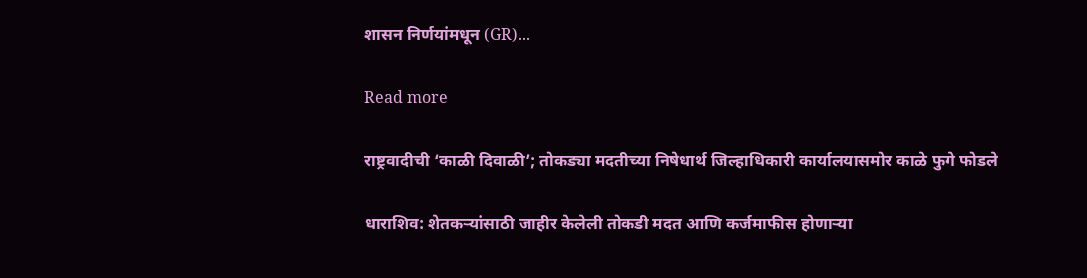शासन निर्णयांमधून (GR)...

Read more

राष्ट्रवादीची ‘काळी दिवाळी’; तोकड्या मदतीच्या निषेधार्थ जिल्हाधिकारी कार्यालयासमोर काळे फुगे फोडले

धाराशिव: शेतकऱ्यांसाठी जाहीर केलेली तोकडी मदत आणि कर्जमाफीस होणाऱ्या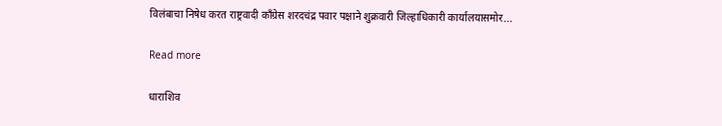विलंबाचा निषेध करत राष्ट्रवादी काँग्रेस शरदचंद्र पवार पक्षाने शुक्रवारी जिल्हाधिकारी कार्यालयासमोर...

Read more

धाराशिव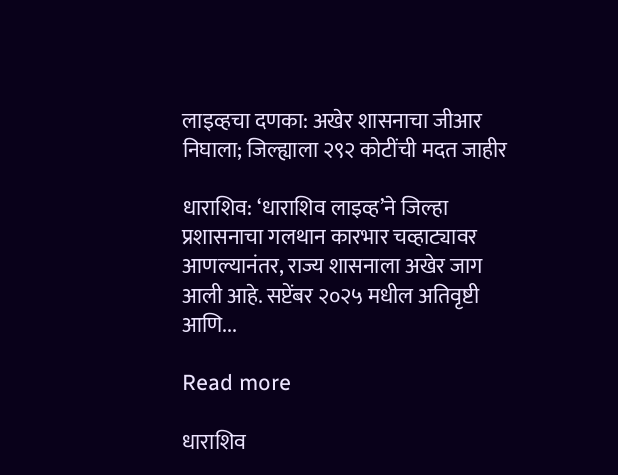लाइव्हचा दणका: अखेर शासनाचा जीआर निघाला; जिल्ह्याला २९२ कोटींची मदत जाहीर

धाराशिव: ‘धाराशिव लाइव्ह’ने जिल्हा प्रशासनाचा गलथान कारभार चव्हाट्यावर आणल्यानंतर, राज्य शासनाला अखेर जाग आली आहे. सप्टेंबर २०२५ मधील अतिवृष्टी आणि...

Read more

धाराशिव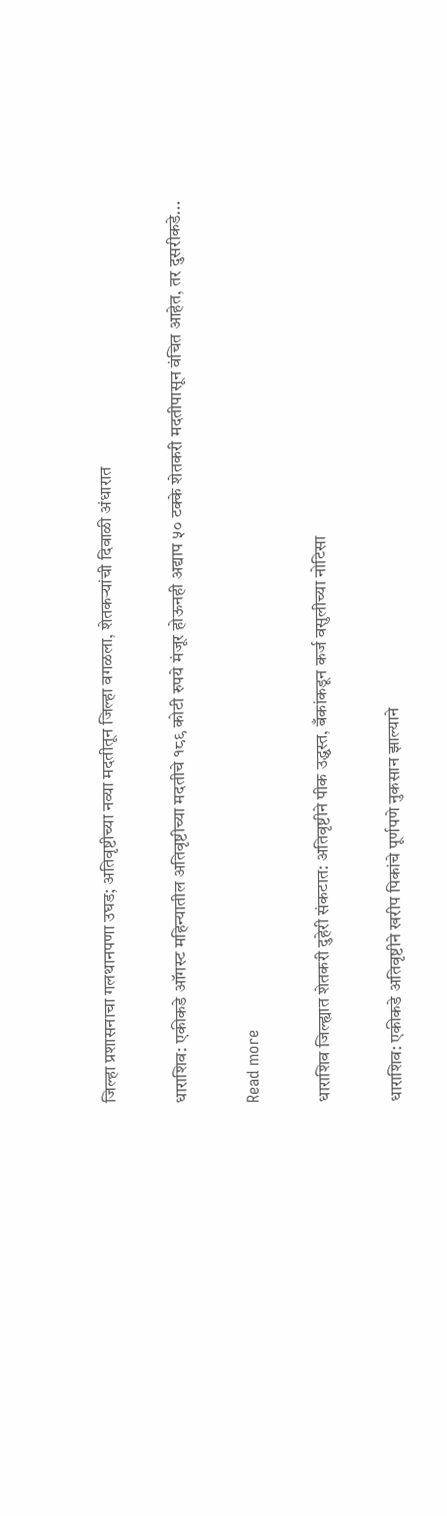जिल्हा प्रशासनाचा गलथानपणा उघड; अतिवृष्टीच्या नव्या मदतीतून जिल्हा वगळला, शेतकऱ्यांची दिवाळी अंधारात

धाराशिव: एकीकडे ऑगस्ट महिन्यातील अतिवृष्टीच्या मदतीचे १८९ कोटी रुपये मंजूर होऊनही अद्याप ५० टक्के शेतकरी मदतीपासून वंचित आहेत, तर दुसरीकडे...

Read more

धाराशिव जिल्ह्यात शेतकरी दुहेरी संकटात: अतिवृष्टीने पीक उद्ध्वस्त, बँकांकडून कर्ज वसुलीच्या नोटिसा

धाराशिव: एकीकडे अतिवृष्टीने खरीप पिकांचे पूर्णपणे नुकसान झाल्याने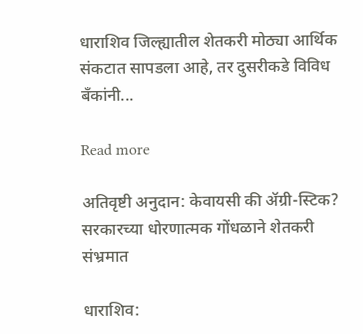धाराशिव जिल्ह्यातील शेतकरी मोठ्या आर्थिक संकटात सापडला आहे, तर दुसरीकडे विविध बँकांनी...

Read more

अतिवृष्टी अनुदान: केवायसी की ॲग्री-स्टिक? सरकारच्या धोरणात्मक गोंधळाने शेतकरी संभ्रमात

धाराशिव: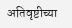अतिवृष्टीच्या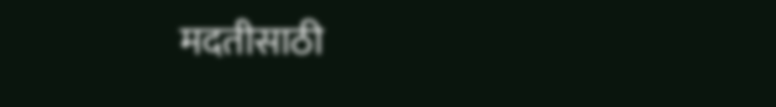मदतीसाठी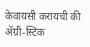केवायसी करायची की ॲग्री-स्टिक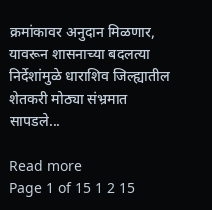क्रमांकावर अनुदान मिळणार, यावरून शासनाच्या बदलत्या निर्देशांमुळे धाराशिव जिल्ह्यातील शेतकरी मोठ्या संभ्रमात सापडले...

Read more
Page 1 of 15 1 2 15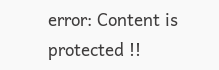error: Content is protected !!